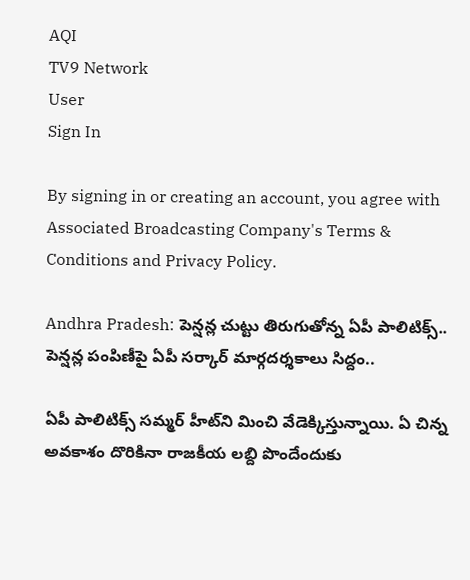AQI
TV9 Network
User
Sign In

By signing in or creating an account, you agree with Associated Broadcasting Company's Terms & Conditions and Privacy Policy.

Andhra Pradesh: పెన్షన్ల చుట్టు తిరుగుతోన్న ఏపీ పాలిటిక్స్.. పెన్షన్ల పంపిణీపై ఏపీ సర్కార్ మార్గదర్శకాలు సిద్దం..

ఏపీ పాలిటిక్స్‌ సమ్మర్‌ హీట్‌ని మించి వేడెక్కిస్తున్నాయి. ఏ చిన్న అవకాశం దొరికినా రాజకీయ లబ్ది పొందేందుకు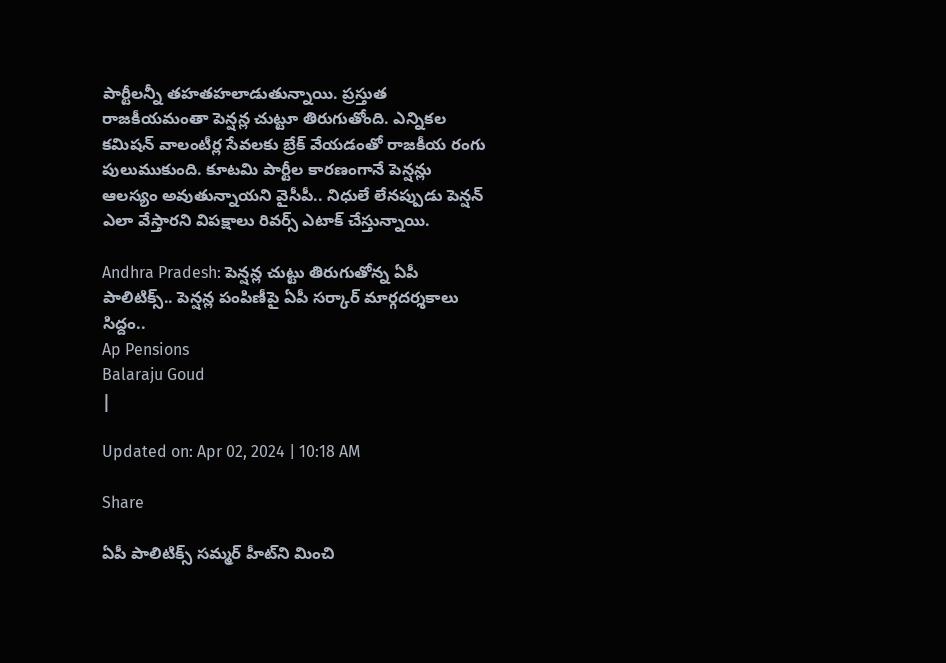పార్టీలన్నీ తహతహలాడుతున్నాయి. ప్రస్తుత రాజకీయమంతా పెన్షన్ల చుట్టూ తిరుగుతోంది. ఎన్నికల కమిషన్ వాలంటీర్ల సేవలకు బ్రేక్‌ వేయడంతో రాజకీయ రంగు పులుముకుంది. కూటమి పార్టీల కారణంగానే పెన్షన్లు ఆలస్యం అవుతున్నాయని వైసీపీ.. నిధులే లేనప్పుడు పెన్షన్ ఎలా వేస్తారని విపక్షాలు రివర్స్ ఎటాక్ చేస్తున్నాయి.

Andhra Pradesh: పెన్షన్ల చుట్టు తిరుగుతోన్న ఏపీ పాలిటిక్స్.. పెన్షన్ల పంపిణీపై ఏపీ సర్కార్ మార్గదర్శకాలు సిద్దం..
Ap Pensions
Balaraju Goud
|

Updated on: Apr 02, 2024 | 10:18 AM

Share

ఏపీ పాలిటిక్స్‌ సమ్మర్‌ హీట్‌ని మించి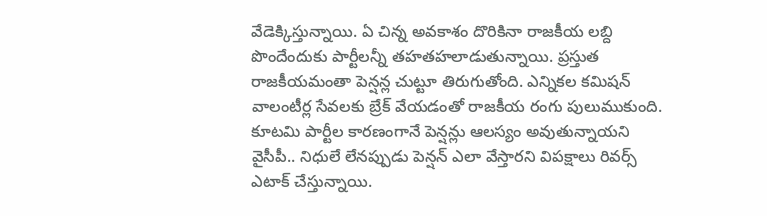వేడెక్కిస్తున్నాయి. ఏ చిన్న అవకాశం దొరికినా రాజకీయ లబ్ది పొందేందుకు పార్టీలన్నీ తహతహలాడుతున్నాయి. ప్రస్తుత రాజకీయమంతా పెన్షన్ల చుట్టూ తిరుగుతోంది. ఎన్నికల కమిషన్ వాలంటీర్ల సేవలకు బ్రేక్‌ వేయడంతో రాజకీయ రంగు పులుముకుంది. కూటమి పార్టీల కారణంగానే పెన్షన్లు ఆలస్యం అవుతున్నాయని వైసీపీ.. నిధులే లేనప్పుడు పెన్షన్ ఎలా వేస్తారని విపక్షాలు రివర్స్ ఎటాక్ చేస్తున్నాయి.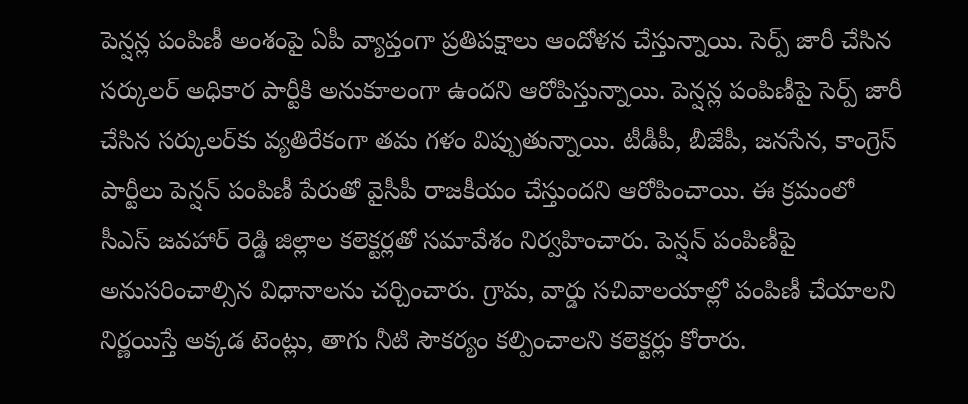పెన్షన్ల పంపిణీ అంశంపై ఏపీ వ్యాప్తంగా ప్రతిపక్షాలు ఆందోళన చేస్తున్నాయి. సెర్ప్ జారీ చేసిన సర్కులర్ అధికార పార్టీకి అనుకూలంగా ఉందని ఆరోపిస్తున్నాయి. పెన్షన్ల పంపిణీపై సెర్ప్ జారీ చేసిన సర్కులర్‌కు వ్యతిరేకంగా తమ గళం విప్పుతున్నాయి. టీడీపీ, బీజేపీ, జనసేన, కాంగ్రెస్ పార్టీలు పెన్షన్ పంపిణీ పేరుతో వైసీపీ రాజకీయం చేస్తుందని ఆరోపించాయి. ఈ క్రమంలో సీఎస్ జవహార్ రెడ్డి జిల్లాల కలెక్టర్లతో సమావేశం నిర్వహించారు. పెన్షన్ పంపిణీపై అనుసరించాల్సిన విధానాలను చర్చించారు. గ్రామ, వార్డు సచివాలయాల్లో పంపిణీ చేయాలని నిర్ణయిస్తే అక్కడ టెంట్లు, తాగు నీటి సౌకర్యం కల్పించాలని కలెక్టర్లు కోరారు.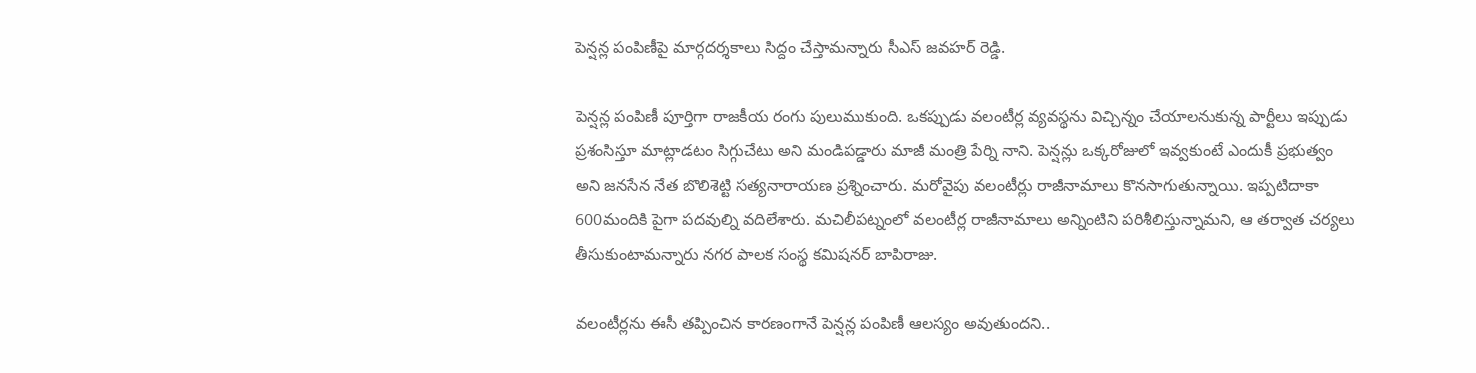పెన్షన్ల పంపిణీపై మార్గదర్శకాలు సిద్దం చేస్తామన్నారు సీఎస్‌ జవహర్ రెడ్డి.

పెన్షన్ల పంపిణీ పూర్తిగా రాజకీయ రంగు పులుముకుంది. ఒకప్పుడు వలంటీర్ల వ్యవస్థను విచ్చిన్నం చేయాలనుకున్న పార్టీలు ఇప్పుడు ప్రశంసిస్తూ మాట్లాడటం సిగ్గుచేటు అని మండిపడ్డారు మాజీ మంత్రి పేర్ని నాని. పెన్షన్లు ఒక్కరోజులో ఇవ్వకుంటే ఎందుకీ ప్రభుత్వం అని జనసేన నేత బొలిశెట్టి సత్యనారాయణ ప్రశ్నించారు. మరోవైపు వలంటీర్లు రాజీనామాలు కొనసాగుతున్నాయి. ఇప్పటిదాకా 600మందికి పైగా పదవుల్ని వదిలేశారు. మచిలీపట్నంలో వలంటీర్ల రాజీనామాలు అన్నింటిని పరిశీలిస్తున్నామని, ఆ తర్వాత చర్యలు తీసుకుంటామన్నారు నగర పాలక సంస్థ కమిషనర్ బాపిరాజు.

వలంటీర్లను ఈసీ తప్పించిన కారణంగానే పెన్షన్ల పంపిణీ ఆలస్యం అవుతుందని..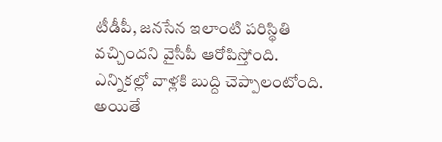టీడీపీ, జనసేన ఇలాంటి పరిస్థితి వచ్చిందని వైసీపీ ఆరోపిస్తోంది. ఎన్నికల్లో వాళ్లకి బుద్ది చెప్పాలంటోంది. అయితే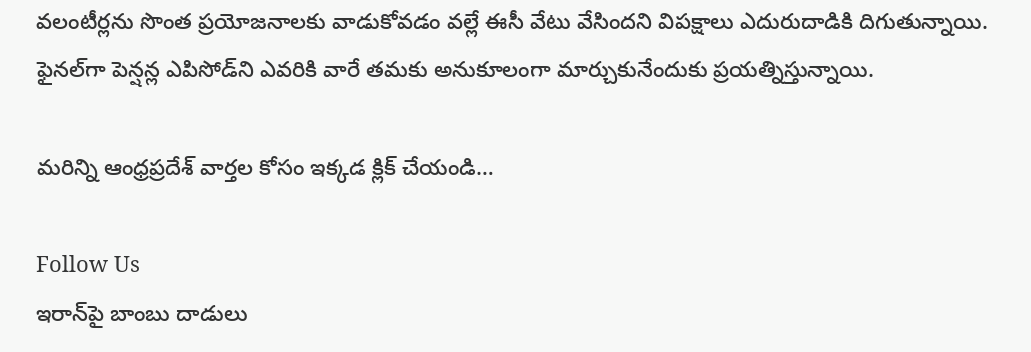వలంటీర్లను సొంత ప్రయోజనాలకు వాడుకోవడం వల్లే ఈసీ వేటు వేసిందని విపక్షాలు ఎదురుదాడికి దిగుతున్నాయి. ఫైనల్‌గా పెన్షన్ల ఎపిసోడ్‌ని ఎవరికి వారే తమకు అనుకూలంగా మార్చుకునేందుకు ప్రయత్నిస్తున్నాయి.

మరిన్ని ఆంధ్రప్రదేశ్ వార్తల కోసం ఇక్కడ క్లిక్ చేయండి…

Follow Us
ఇరాన్‌పై బాంబు దాడులు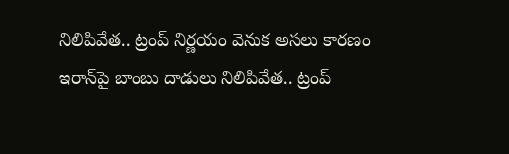నిలిపివేత.. ట్రంప్ నిర్ణయం వెనుక అసలు కారణం
ఇరాన్‌పై బాంబు దాడులు నిలిపివేత.. ట్రంప్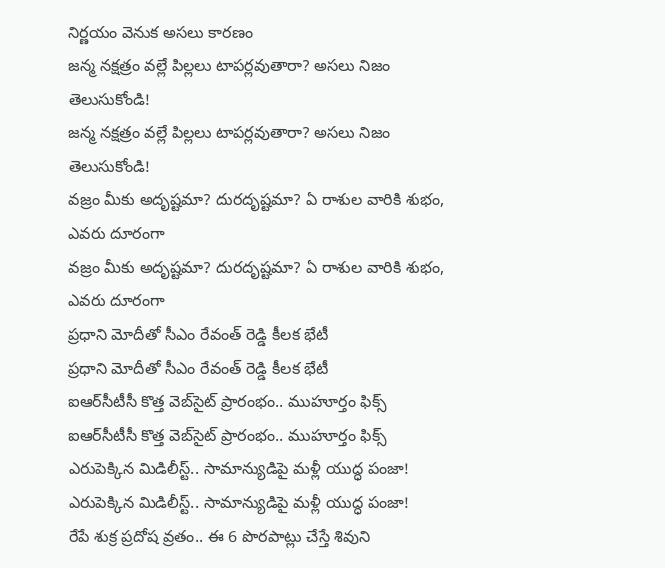నిర్ణయం వెనుక అసలు కారణం
జన్మ నక్షత్రం వల్లే పిల్లలు టాపర్లవుతారా? అసలు నిజం తెలుసుకోండి!
జన్మ నక్షత్రం వల్లే పిల్లలు టాపర్లవుతారా? అసలు నిజం తెలుసుకోండి!
వజ్రం మీకు అదృష్టమా? దురదృష్టమా? ఏ రాశుల వారికి శుభం, ఎవరు దూరంగా
వజ్రం మీకు అదృష్టమా? దురదృష్టమా? ఏ రాశుల వారికి శుభం, ఎవరు దూరంగా
ప్రధాని మోదీతో సీఎం రేవంత్ రెడ్డి కీలక భేటీ
ప్రధాని మోదీతో సీఎం రేవంత్ రెడ్డి కీలక భేటీ
ఐఆర్‌సీటీసీ కొత్త వెబ్‌సైట్ ప్రారంభం.. ముహూర్తం ఫిక్స్
ఐఆర్‌సీటీసీ కొత్త వెబ్‌సైట్ ప్రారంభం.. ముహూర్తం ఫిక్స్
ఎరుపెక్కిన మిడిలీస్ట్.. సామాన్యుడిపై మళ్లీ యుద్ధ పంజా!
ఎరుపెక్కిన మిడిలీస్ట్.. సామాన్యుడిపై మళ్లీ యుద్ధ పంజా!
రేపే శుక్ర ప్రదోష వ్రతం.. ఈ 6 పొరపాట్లు చేస్తే శివుని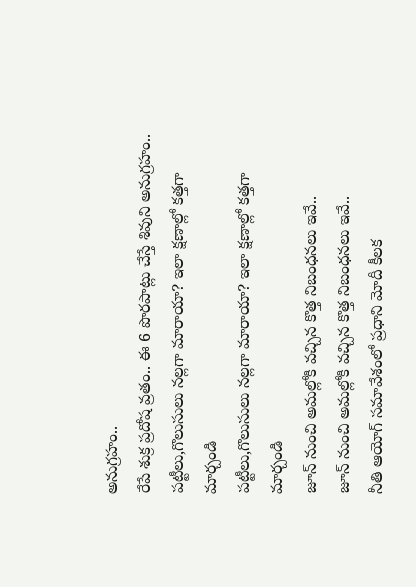అనుగ్రహం..
రేపే శుక్ర ప్రదోష వ్రతం.. ఈ 6 పొరపాట్లు చేస్తే శివుని అనుగ్రహం..
పట్టీలు,గొలుసులు నల్లగా మారాయా? ఇలా క్షణాల్లో కత్తగా మార్చండి
పట్టీలు,గొలుసులు నల్లగా మారాయా? ఇలా క్షణాల్లో కత్తగా మార్చండి
జూన్ నుంచి అమల్లోకి వచ్చిన కొత్త నిబంధనలు ఇవే..
జూన్ నుంచి అమల్లోకి వచ్చిన కొత్త నిబంధనలు ఇవే..
నీతి ఆయోగ్‌ సమావేశంలో ప్రధాని మోదీ కీలక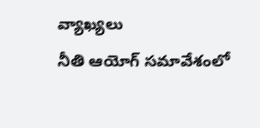వ్యాఖ్యలు
నీతి ఆయోగ్‌ సమావేశంలో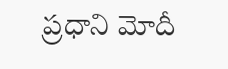ప్రధాని మోదీ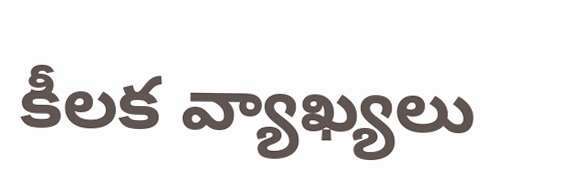కీలక వ్యాఖ్యలు